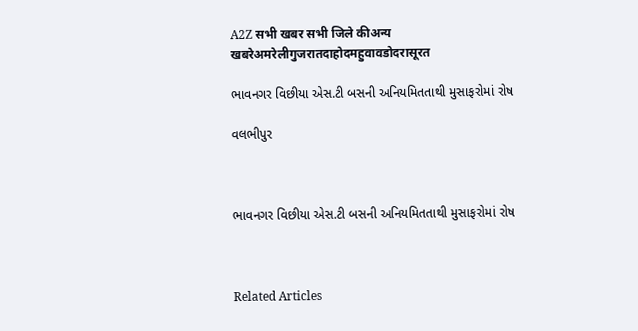A2Z सभी खबर सभी जिले कीअन्य खबरेअमरेलीगुजरातदाहोदमहुवावडोदरासूरत

ભાવનગર વિછીયા એસ.ટી બસની અનિયમિતતાથી મુસાફરોમાં રોષ

વલભીપુર



ભાવનગર વિછીયા એસ.ટી બસની અનિયમિતતાથી મુસાફરોમાં રોષ



Related Articles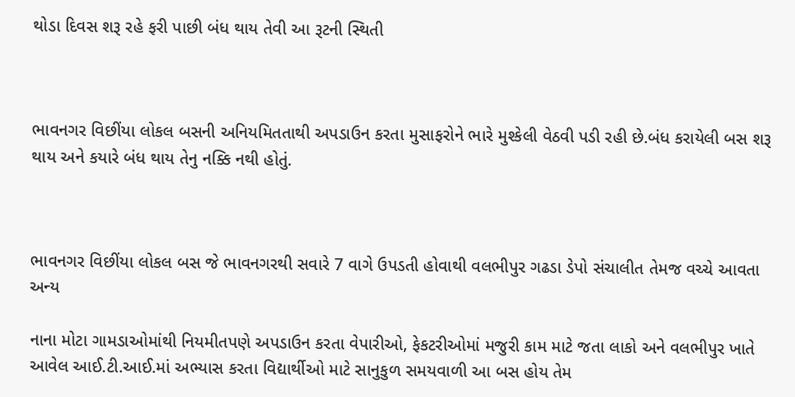થોડા દિવસ શરૂ રહે ફરી પાછી બંધ થાય તેવી આ રૂટની સ્થિતી



ભાવનગર વિછીંયા લોકલ બસની અનિયમિતતાથી અપડાઉન કરતા મુસાફરોને ભારે મુશ્કેલી વેઠવી પડી રહી છે.બંધ કરાયેલી બસ શરૂ થાય અને કયારે બંધ થાય તેનુ નક્કિ નથી હોતું.



ભાવનગર વિછીંયા લોકલ બસ જે ભાવનગરથી સવારે 7 વાગે ઉપડતી હોવાથી વલભીપુર ગઢડા ડેપો સંચાલીત તેમજ વચ્ચે આવતા અન્ય

નાના મોટા ગામડાઓમાંથી નિયમીતપણે અપડાઉન કરતા વેપારીઓ, ફેકટરીઓમાં મજુરી કામ માટે જતા લાકો અને વલભીપુર ખાતે આવેલ આઈ.ટી.આઈ.માં અભ્યાસ કરતા વિદ્યાર્થીઓ માટે સાનુકુળ સમયવાળી આ બસ હોય તેમ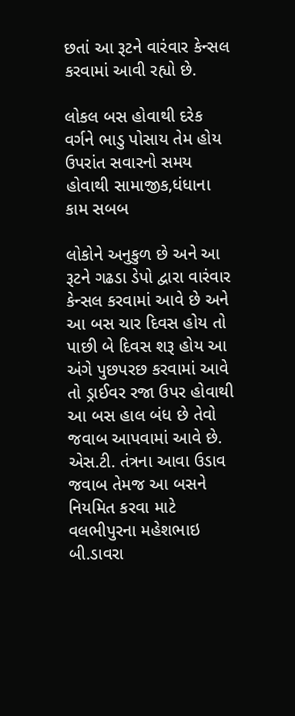છતાં આ રૂટને વારંવાર કેન્સલ કરવામાં આવી રહ્યો છે.

લોકલ બસ હોવાથી દરેક વર્ગને ભાડુ પોસાય તેમ હોય ઉપરાંત સવારનો સમય હોવાથી સામાજીક,ધંધાના કામ સબબ

લોકોને અનુકુળ છે અને આ રૂટને ગઢડા ડેપો દ્વારા વારંવાર કેન્સલ કરવામાં આવે છે અને આ બસ ચાર દિવસ હોય તો પાછી બે દિવસ શરૂ હોય આ અંગે પુછપરછ કરવામાં આવે તો ડ્રાઈવર રજા ઉપર હોવાથી આ બસ હાલ બંધ છે તેવો જવાબ આપવામાં આવે છે. એસ.ટી. તંત્રના આવા ઉડાવ જવાબ તેમજ આ બસને નિયમિત કરવા માટે વલભીપુરના મહેશભાઇ બી.ડાવરા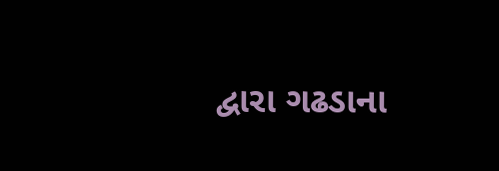દ્વારા ગઢડાના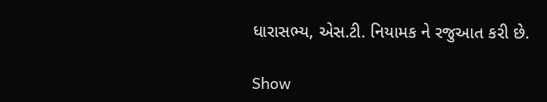ધારાસભ્ય, એસ.ટી. નિયામક ને રજુઆત કરી છે.

Show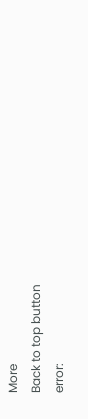More
Back to top button
error: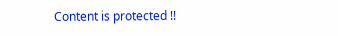Content is protected !!